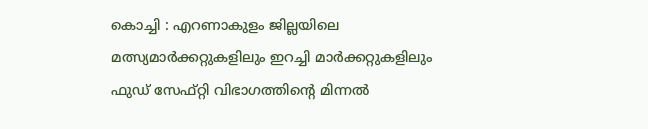കൊച്ചി : എറണാകുളം ജില്ലയിലെ മത്സ്യമാർക്കറ്റുകളിലും ഇറച്ചി മാർക്കറ്റുകളിലും ഫുഡ് സേഫ്റ്റി വിഭാഗത്തിന്റെ മിന്നൽ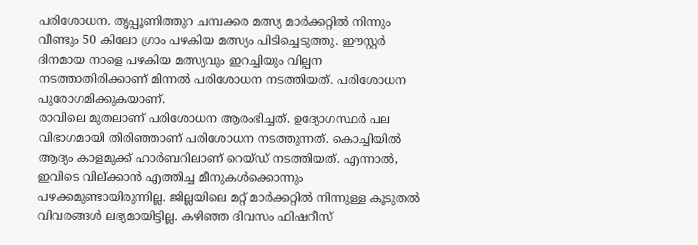പരിശോധന. തൃപ്പൂണിത്തുറ ചമ്പക്കര മത്സ്യ മാർക്കറ്റിൽ നിന്നും വീണ്ടും 50 കിലോ ഗ്രാം പഴകിയ മത്സ്യം പിടിച്ചെടുത്തു. ഈസ്റ്റർ ദിനമായ നാളെ പഴകിയ മത്സ്യവും ഇറച്ചിയും വില്പന നടത്താതിരിക്കാണ് മിന്നൽ പരിശോധന നടത്തിയത്. പരിശോധന പുരോഗമിക്കുകയാണ്.
രാവിലെ മുതലാണ് പരിശോധന ആരംഭിച്ചത്. ഉദ്യോഗസ്ഥർ പല വിഭാഗമായി തിരിഞ്ഞാണ് പരിശോധന നടത്തുന്നത്. കൊച്ചിയിൽ ആദ്യം കാളമുക്ക് ഹാർബറിലാണ് റെയ്ഡ് നടത്തിയത്. എന്നാൽ, ഇവിടെ വില്ക്കാൻ എത്തിച്ച മീനുകൾക്കൊന്നും പഴക്കമുണ്ടായിരുന്നില്ല. ജില്ലയിലെ മറ്റ് മാർക്കറ്റിൽ നിന്നുള്ള കൂടുതൽ വിവരങ്ങൾ ലഭ്യമായിട്ടില്ല. കഴിഞ്ഞ ദിവസം ഫിഷറീസ്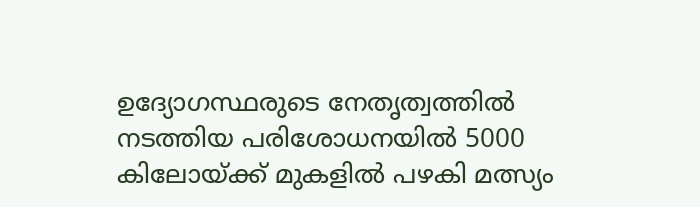ഉദ്യോഗസ്ഥരുടെ നേതൃത്വത്തിൽ നടത്തിയ പരിശോധനയിൽ 5000 കിലോയ്ക്ക് മുകളിൽ പഴകി മത്സ്യം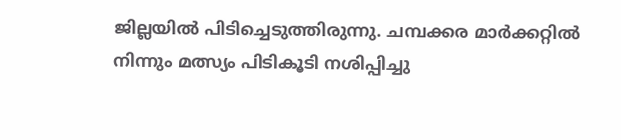ജില്ലയിൽ പിടിച്ചെടുത്തിരുന്നു. ചമ്പക്കര മാർക്കറ്റിൽ നിന്നും മത്സ്യം പിടികൂടി നശിപ്പിച്ചു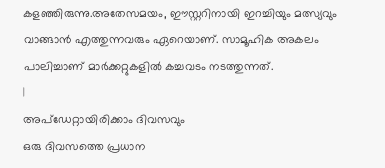കളഞ്ഞിരുന്നു.അതേസമയം, ഈസ്റ്ററിനായി ഇറച്ചിയും മത്സ്യവും വാങ്ങാൻ എത്തുന്നവരും ഏറെയാണ്. സാമൂഹിക അകലം പാലിച്ചാണ് മാർക്കറ്റുകളിൽ കച്ചവടം നടത്തുന്നത്.
|
അപ്ഡേറ്റായിരിക്കാം ദിവസവും
ഒരു ദിവസത്തെ പ്രധാന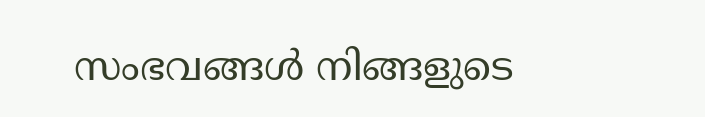സംഭവങ്ങൾ നിങ്ങളുടെ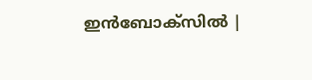ഇൻബോക്സിൽ |